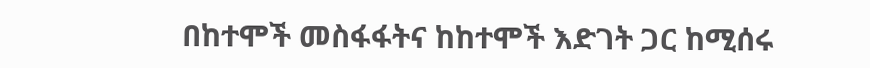በከተሞች መስፋፋትና ከከተሞች እድገት ጋር ከሚሰሩ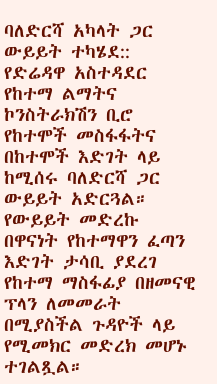ባለድርሻ አካላት ጋር ውይይት ተካሄደ::
የድሬዳዋ አስተዳደር የከተማ ልማትና ኮንስትራክሽን ቢሮ የከተሞች መስፋፋትና በከተሞች እድገት ላይ ከሚሰሩ ባለድርሻ ጋር ውይይት አድርጓል። የውይይት መድረኩ በዋናነት የከተማዋን ፈጣን እድገት ታሳቢ ያደረገ የከተማ ማስፋፊያ በዘመናዊ ፕላን ለመመራት በሚያስችል ጉዳዮች ላይ የሚመክር መድረክ መሆኑ ተገልጿል።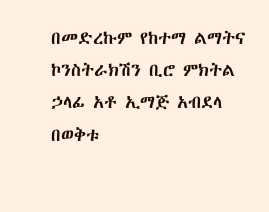በመድረኩም የከተማ ልማትና ኮንስትራክሽን ቢሮ ምክትል ኃላፊ አቶ ኢማጅ አብደላ በወቅቱ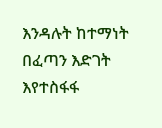እንዳሉት ከተማነት በፈጣን እድገት እየተስፋፋ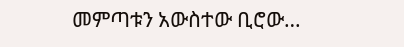መምጣቱን አውስተው ቢሮው…